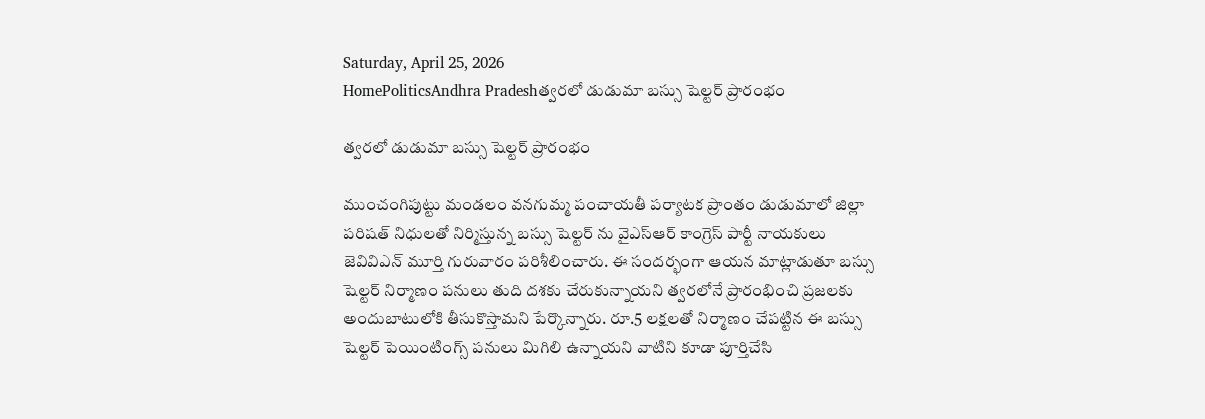Saturday, April 25, 2026
HomePoliticsAndhra Pradeshత్వరలో డుడుమా బస్సు షెల్టర్ ప్రారంభం

త్వరలో డుడుమా బస్సు షెల్టర్ ప్రారంభం

ముంచంగిపుట్టు మండలం వనగుమ్మ పంచాయతీ పర్యాటక ప్రాంతం డుడుమాలో జిల్లా పరిషత్ నిధులతో నిర్మిస్తున్న బస్సు షెల్టర్ ను వైఎస్ఆర్ కాంగ్రెస్ పార్టీ నాయకులు జెవివిఎన్ మూర్తి గురువారం పరిశీలించారు. ఈ సందర్భంగా ఆయన మాట్లాడుతూ బస్సు షెల్టర్ నిర్మాణం పనులు తుది దశకు చేరుకున్నాయని త్వరలోనే ప్రారంభించి ప్రజలకు అందుబాటులోకి తీసుకొస్తామని పేర్కొన్నారు. రూ.5 లక్షలతో నిర్మాణం చేపట్టిన ఈ బస్సు షెల్టర్ పెయింటింగ్స్ పనులు మిగిలి ఉన్నాయని వాటిని కూడా పూర్తిచేసి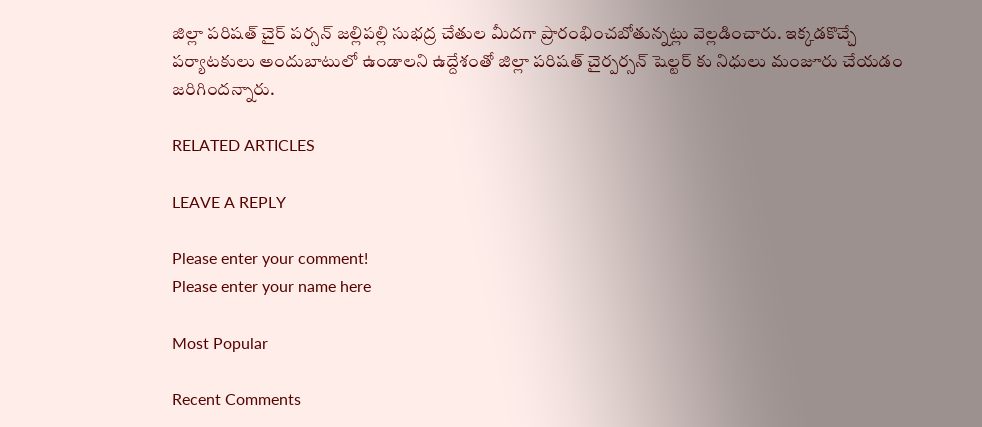జిల్లా పరిషత్ చైర్ పర్సన్ జల్లిపల్లి సుభద్ర చేతుల మీదగా ప్రారంభించబోతున్నట్లు వెల్లడించారు. ఇక్కడకొచ్చే పర్యాటకులు అందుబాటులో ఉండాలని ఉద్దేశంతో జిల్లా పరిషత్ చైర్పర్సన్ షెల్టర్ కు నిధులు మంజూరు చేయడం జరిగిందన్నారు.

RELATED ARTICLES

LEAVE A REPLY

Please enter your comment!
Please enter your name here

Most Popular

Recent Comments